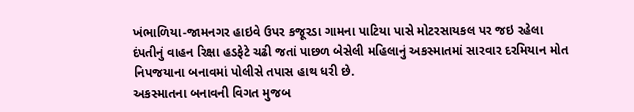ખંભાળિયા-જામનગર હાઇવે ઉપર કજૂરડા ગામના પાટિયા પાસે મોટરસાયકલ પર જઇ રહેલા દંપતીનું વાહન રિક્ષા હડફેટે ચઢી જતાં પાછળ બેસેલી મહિલાનું અકસ્માતમાં સારવાર દરમિયાન મોત નિપજયાના બનાવમાં પોલીસે તપાસ હાથ ધરી છે.
અકસ્માતના બનાવની વિગત મુજબ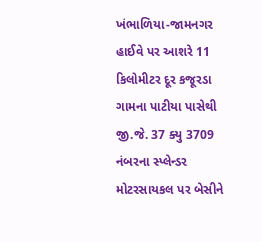ખંભાળિયા-જામનગર હાઈવે પર આશરે 11 કિલોમીટર દૂર કજૂરડા ગામના પાટીયા પાસેથી જી.જે. 37 ક્યુ 3709 નંબરના સ્પ્લેન્ડર મોટરસાયકલ પર બેસીને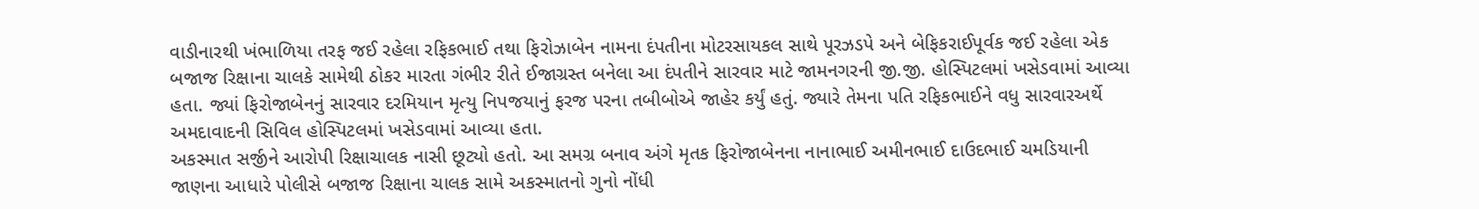વાડીનારથી ખંભાળિયા તરફ જઈ રહેલા રફિકભાઈ તથા ફિરોઝાબેન નામના દંપતીના મોટરસાયકલ સાથે પૂરઝડપે અને બેફિકરાઈપૂર્વક જઈ રહેલા એક બજાજ રિક્ષાના ચાલકે સામેથી ઠોકર મારતા ગંભીર રીતે ઈજાગ્રસ્ત બનેલા આ દંપતીને સારવાર માટે જામનગરની જી.જી. હોસ્પિટલમાં ખસેડવામાં આવ્યા હતા. જ્યાં ફિરોજાબેનનું સારવાર દરમિયાન મૃત્યુ નિપજયાનું ફરજ પરના તબીબોએ જાહેર કર્યું હતું. જ્યારે તેમના પતિ રફિકભાઈને વધુ સારવારઅર્થે અમદાવાદની સિવિલ હોસ્પિટલમાં ખસેડવામાં આવ્યા હતા.
અકસ્માત સર્જીને આરોપી રિક્ષાચાલક નાસી છૂટ્યો હતો. આ સમગ્ર બનાવ અંગે મૃતક ફિરોજાબેનના નાનાભાઈ અમીનભાઈ દાઉદભાઈ ચમડિયાની જાણના આધારે પોલીસે બજાજ રિક્ષાના ચાલક સામે અકસ્માતનો ગુનો નોંધી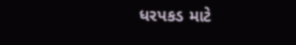ધરપકડ માટે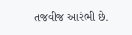તજવીજ આરંભી છે.